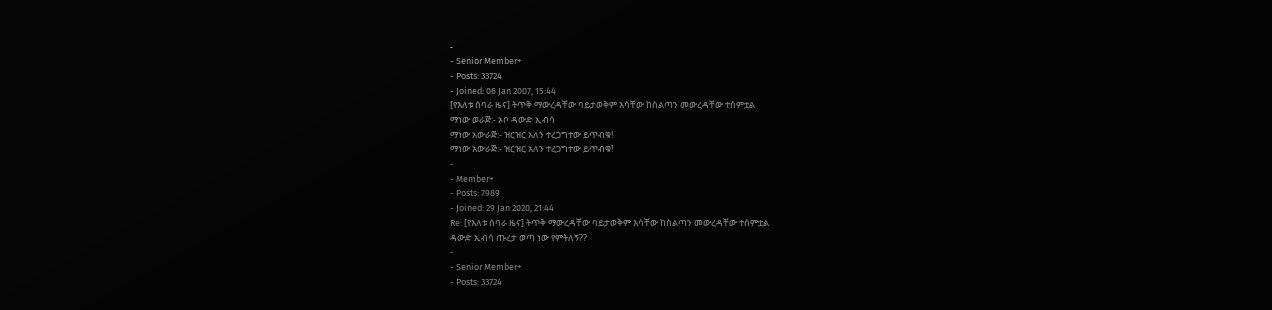-
- Senior Member+
- Posts: 33724
- Joined: 06 Jan 2007, 15:44
[የእለቱ ሰባራ ዜና] ትጥቅ ማውረዳቸው ባይታወቅም እሳቸው ከስልጣን መውረዳቸው ተሰምቷል
ማነው ወራጅ:- ኦቦ ዳውድ ኢብሳ
ማነው አውራጅ:- ዝርዝር አለን ተረጋግተው ይጥብቁ!
ማነው አውራጅ:- ዝርዝር አለን ተረጋግተው ይጥብቁ!
-
- Member+
- Posts: 7989
- Joined: 29 Jan 2020, 21:44
Re: [የእለቱ ሰባራ ዜና] ትጥቅ ማውረዳቸው ባይታወቅም እሳቸው ከስልጣን መውረዳቸው ተሰምቷል
ዳውድ ኢብሳ ጡረታ ወጣ ነው የምትለኝ??
-
- Senior Member+
- Posts: 33724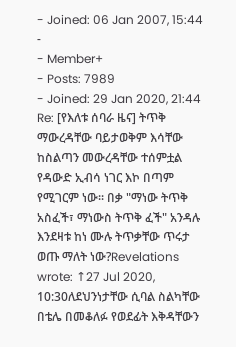- Joined: 06 Jan 2007, 15:44
-
- Member+
- Posts: 7989
- Joined: 29 Jan 2020, 21:44
Re: [የእለቱ ሰባራ ዜና] ትጥቅ ማውረዳቸው ባይታወቅም እሳቸው ከስልጣን መውረዳቸው ተሰምቷል
የዳውድ ኢብሳ ነገር እኮ በጣም የሚገርም ነው፡፡ በቃ "ማነው ትጥቅ አስፈች፣ ማነውስ ትጥቅ ፈች" አንዳሉ እንደዛቱ ከነ ሙሉ ትጥቃቸው ጥሩታ ወጡ ማለት ነው?Revelations wrote: ↑27 Jul 2020, 10:30ለደህንነታቸው ሲባል ስልካቸው በቴሌ በመቆለፉ የወደፊት እቅዳቸውን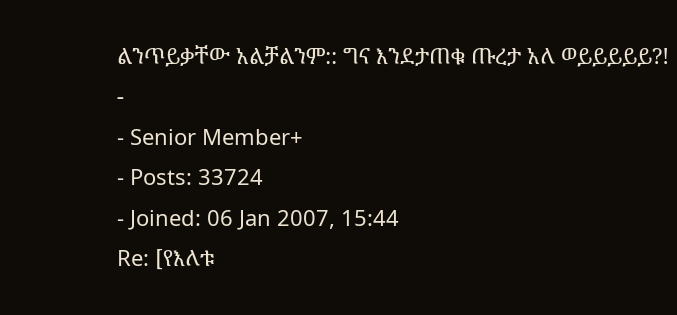ልንጥይቃቸው አልቻልንም:: ግና እንደታጠቁ ጡረታ አለ ወይይይይይ?!
-
- Senior Member+
- Posts: 33724
- Joined: 06 Jan 2007, 15:44
Re: [የእለቱ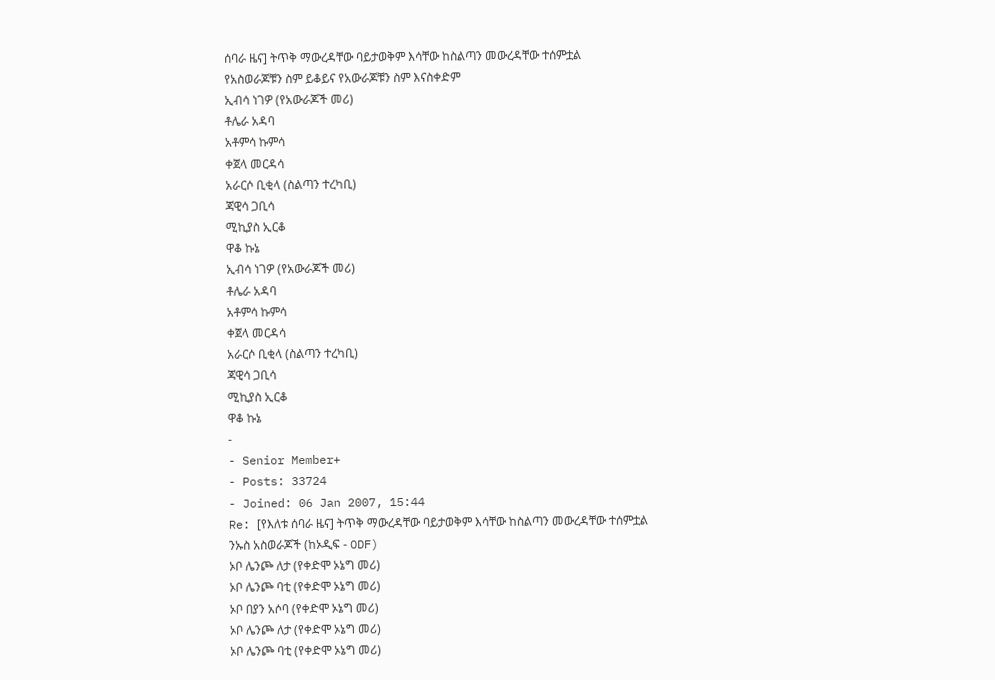ሰባራ ዜና] ትጥቅ ማውረዳቸው ባይታወቅም እሳቸው ከስልጣን መውረዳቸው ተሰምቷል
የአስወራጆቹን ስም ይቆይና የአውራጆቹን ስም እናስቀድም
ኢብሳ ነገዎ (የአውራጆች መሪ)
ቶሌራ አዳባ
አቶምሳ ኩምሳ
ቀጀላ መርዳሳ
አራርሶ ቢቂላ (ስልጣን ተረካቢ)
ጃዊሳ ጋቢሳ
ሚኪያስ ኢርቆ
ዋቆ ኩኔ
ኢብሳ ነገዎ (የአውራጆች መሪ)
ቶሌራ አዳባ
አቶምሳ ኩምሳ
ቀጀላ መርዳሳ
አራርሶ ቢቂላ (ስልጣን ተረካቢ)
ጃዊሳ ጋቢሳ
ሚኪያስ ኢርቆ
ዋቆ ኩኔ
-
- Senior Member+
- Posts: 33724
- Joined: 06 Jan 2007, 15:44
Re: [የእለቱ ሰባራ ዜና] ትጥቅ ማውረዳቸው ባይታወቅም እሳቸው ከስልጣን መውረዳቸው ተሰምቷል
ንኡስ አስወራጆች (ከኦዲፍ - ODF)
ኦቦ ሌንጮ ለታ (የቀድሞ ኦኔግ መሪ)
ኦቦ ሌንጮ ባቲ (የቀድሞ ኦኔግ መሪ)
ኦቦ በያን አሶባ (የቀድሞ ኦኔግ መሪ)
ኦቦ ሌንጮ ለታ (የቀድሞ ኦኔግ መሪ)
ኦቦ ሌንጮ ባቲ (የቀድሞ ኦኔግ መሪ)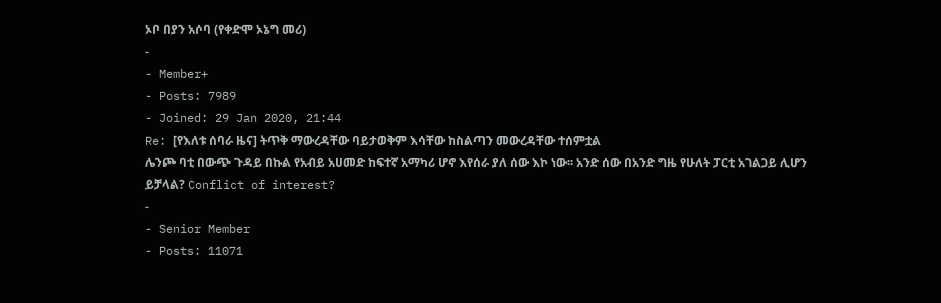ኦቦ በያን አሶባ (የቀድሞ ኦኔግ መሪ)
-
- Member+
- Posts: 7989
- Joined: 29 Jan 2020, 21:44
Re: [የእለቱ ሰባራ ዜና] ትጥቅ ማውረዳቸው ባይታወቅም እሳቸው ከስልጣን መውረዳቸው ተሰምቷል
ሌንጮ ባቲ በውጭ ጉዳይ በኩል የአብይ አሀመድ ከፍተኛ አማካሪ ሆኖ እየሰራ ያለ ሰው እኮ ነው፡፡ አንድ ሰው በአንድ ግዜ የሁለት ፓርቲ አገልጋይ ሊሆን ይቻላል? Conflict of interest?
-
- Senior Member
- Posts: 11071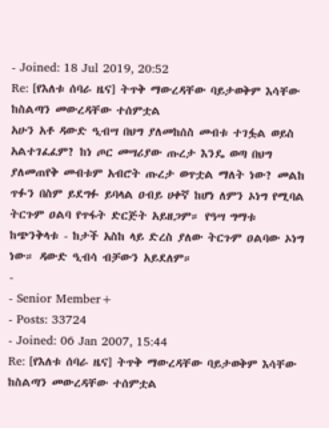- Joined: 18 Jul 2019, 20:52
Re: [የእለቱ ሰባራ ዜና] ትጥቅ ማውረዳቸው ባይታወቅም እሳቸው ከስልጣን መውረዳቸው ተሰምቷል
አሁን አቶ ዳውድ ዒብሣ በህግ ያለመከሰስ መብቱ ተገፏል ወይስ አልተገፈፈም? ከነ ጦር መሣሪያው ጡረታ እንዴ ወጣ በህግ ያለመጠየቅ መብቱም አብሮት ጡረታ ወጥቷል ማለት ነው? መልከ ጥፉን በስም ይደግፉ ይባላል ዐብይ ሀቀኛ ከሆነ ለምን ኦነግ የሚባል ትርጉም ዐልባ የጥፋት ድርጅት አይዘጋም። የዓሣ ግማቱ ከጭንቅላቱ - ከታች አስከ ላይ ድረስ ያለው ትርጉም ዐልባው ኦነግ ነው። ዳውድ ዒብሳ ብቻውን አይደለም።
-
- Senior Member+
- Posts: 33724
- Joined: 06 Jan 2007, 15:44
Re: [የእለቱ ሰባራ ዜና] ትጥቅ ማውረዳቸው ባይታወቅም እሳቸው ከስልጣን መውረዳቸው ተሰምቷል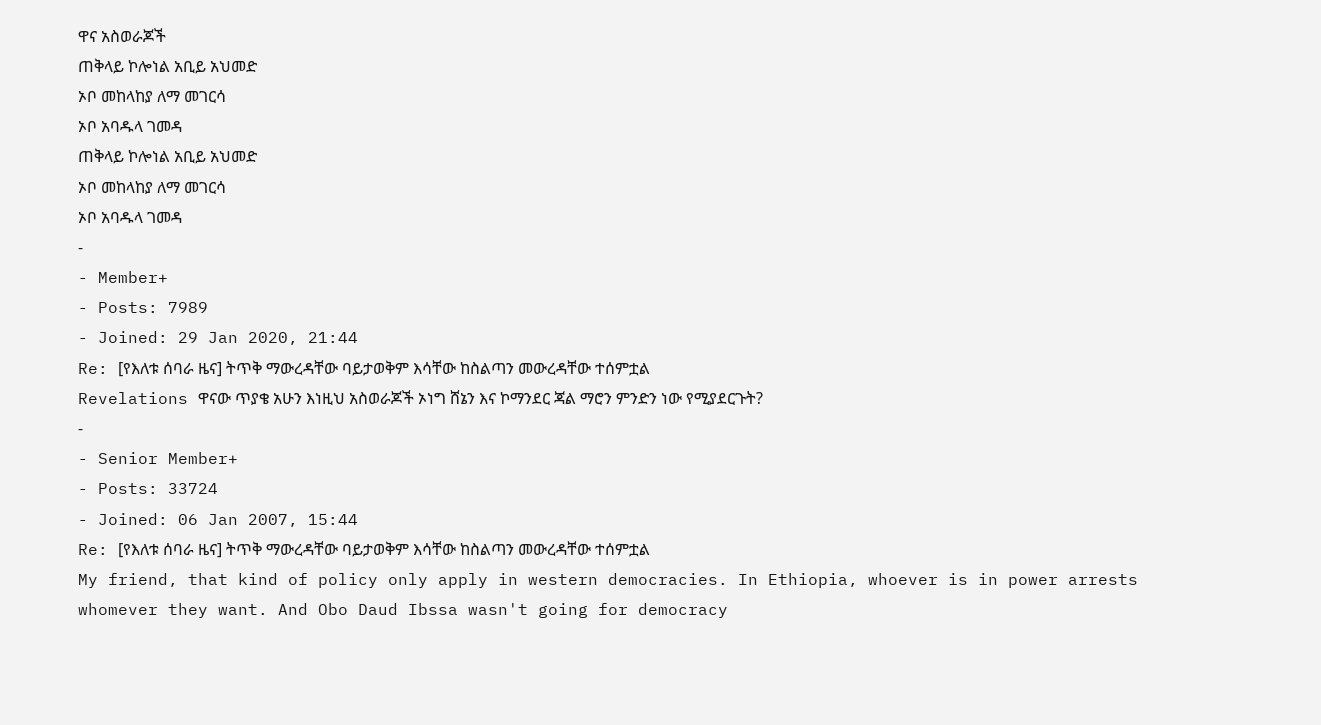ዋና አስወራጆች
ጠቅላይ ኮሎነል አቢይ አህመድ
ኦቦ መከላከያ ለማ መገርሳ
ኦቦ አባዱላ ገመዳ
ጠቅላይ ኮሎነል አቢይ አህመድ
ኦቦ መከላከያ ለማ መገርሳ
ኦቦ አባዱላ ገመዳ
-
- Member+
- Posts: 7989
- Joined: 29 Jan 2020, 21:44
Re: [የእለቱ ሰባራ ዜና] ትጥቅ ማውረዳቸው ባይታወቅም እሳቸው ከስልጣን መውረዳቸው ተሰምቷል
Revelations ዋናው ጥያቄ አሁን እነዚህ አስወራጆች ኦነግ ሸኔን እና ኮማንደር ጃል ማሮን ምንድን ነው የሚያደርጉት?
-
- Senior Member+
- Posts: 33724
- Joined: 06 Jan 2007, 15:44
Re: [የእለቱ ሰባራ ዜና] ትጥቅ ማውረዳቸው ባይታወቅም እሳቸው ከስልጣን መውረዳቸው ተሰምቷል
My friend, that kind of policy only apply in western democracies. In Ethiopia, whoever is in power arrests whomever they want. And Obo Daud Ibssa wasn't going for democracy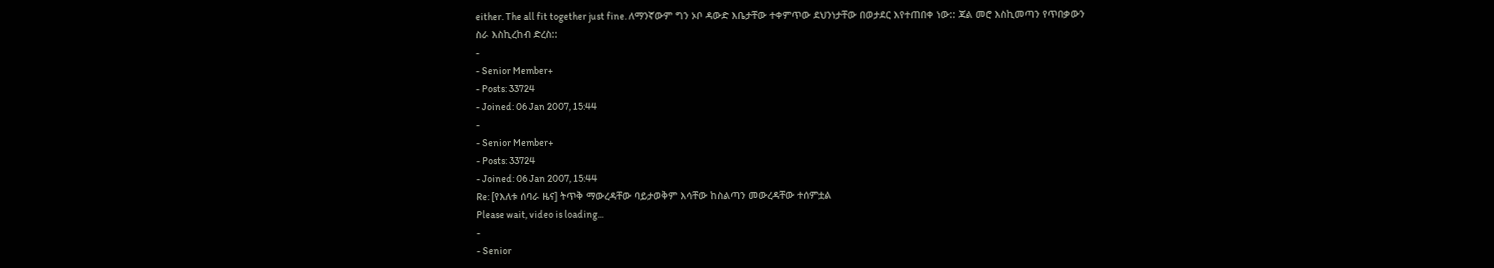either. The all fit together just fine. ለማንኛውም ግን ኦቦ ዳውድ እቤታቸው ተቀምጥው ደህንነታቸው በወታደር እየተጠበቀ ነው:: ጃል መሮ እስኪመጣን የጥበቃውን ስራ እስኪረከብ ድረስ::
-
- Senior Member+
- Posts: 33724
- Joined: 06 Jan 2007, 15:44
-
- Senior Member+
- Posts: 33724
- Joined: 06 Jan 2007, 15:44
Re: [የእለቱ ሰባራ ዜና] ትጥቅ ማውረዳቸው ባይታወቅም እሳቸው ከስልጣን መውረዳቸው ተሰምቷል
Please wait, video is loading...
-
- Senior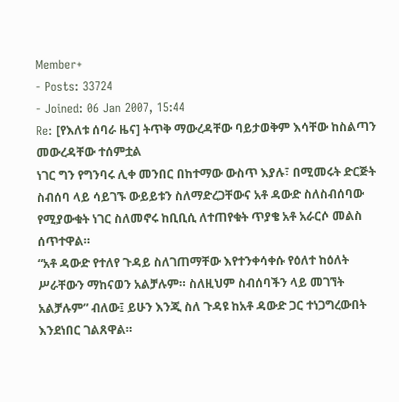Member+
- Posts: 33724
- Joined: 06 Jan 2007, 15:44
Re: [የእለቱ ሰባራ ዜና] ትጥቅ ማውረዳቸው ባይታወቅም እሳቸው ከስልጣን መውረዳቸው ተሰምቷል
ነገር ግን የግንባሩ ሊቀ መንበር በከተማው ውስጥ እያሉ፣ በሚመሩት ድርጅት ስብሰባ ላይ ሳይገኙ ውይይቱን ስለማድረጋቸውና አቶ ዳውድ ስለስብሰባው የሚያውቁት ነገር ስለመኖሩ ከቢቢሲ ለተጠየቁት ጥያቄ አቶ አራርሶ መልስ ሰጥተዋል።
“አቶ ዳውድ የተለየ ጉዳይ ስለገጠማቸው እየተንቀሳቀሱ የዕለተ ከዕለት ሥራቸውን ማከናወን አልቻሉም። ስለዚህም ስብሰባችን ላይ መገኘት አልቻሉም” ብለው፤ ይሁን እንጂ ስለ ጉዳዩ ከአቶ ዳውድ ጋር ተነጋግረውበት እንደነበር ገልጸዋል።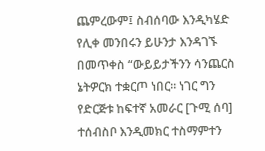ጨምረውም፤ ስብሰባው እንዲካሄድ የሊቀ መንበሩን ይሁንታ እንዳገኙ በመጥቀስ “ውይይታችንን ሳንጨርስ ኔትዎርክ ተቋርጦ ነበር። ነገር ግን የድርጅቱ ከፍተኛ አመራር [ጉሚ ሰባ] ተሰብስቦ እንዲመክር ተስማምተን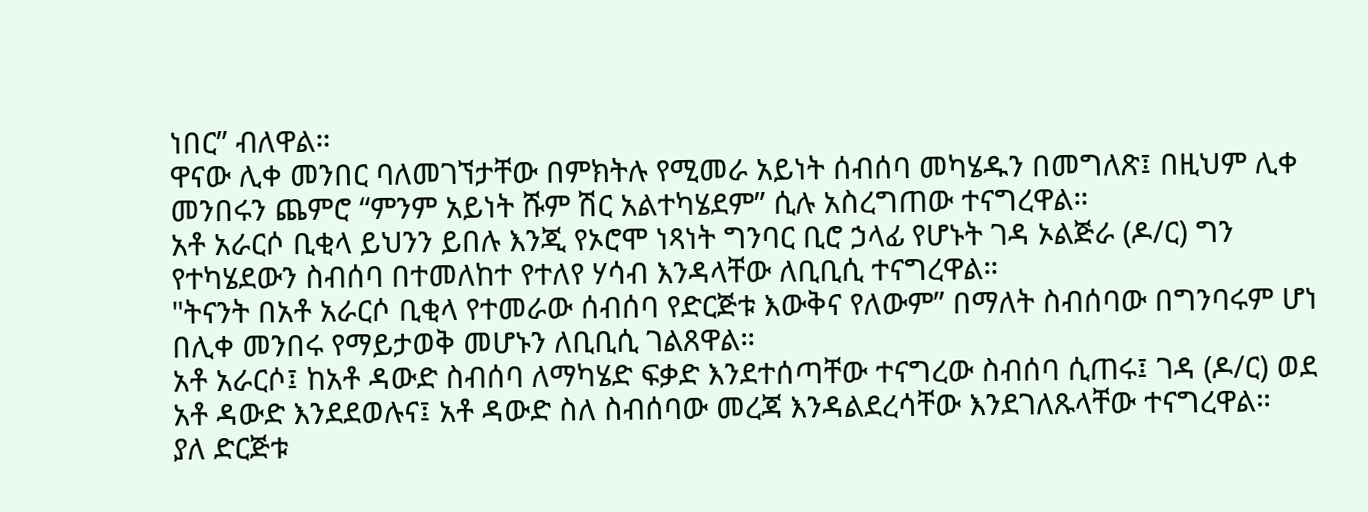ነበር” ብለዋል።
ዋናው ሊቀ መንበር ባለመገኘታቸው በምክትሉ የሚመራ አይነት ሰብሰባ መካሄዱን በመግለጽ፤ በዚህም ሊቀ መንበሩን ጨምሮ “ምንም አይነት ሹም ሽር አልተካሄደም” ሲሉ አስረግጠው ተናግረዋል።
አቶ አራርሶ ቢቂላ ይህንን ይበሉ እንጂ የኦሮሞ ነጻነት ግንባር ቢሮ ኃላፊ የሆኑት ገዳ ኦልጅራ (ዶ/ር) ግን የተካሄደውን ስብሰባ በተመለከተ የተለየ ሃሳብ እንዳላቸው ለቢቢሲ ተናግረዋል።
"ትናንት በአቶ አራርሶ ቢቂላ የተመራው ሰብሰባ የድርጅቱ እውቅና የለውም” በማለት ስብሰባው በግንባሩም ሆነ በሊቀ መንበሩ የማይታወቅ መሆኑን ለቢቢሲ ገልጸዋል።
አቶ አራርሶ፤ ከአቶ ዳውድ ስብሰባ ለማካሄድ ፍቃድ እንደተሰጣቸው ተናግረው ስብሰባ ሲጠሩ፤ ገዳ (ዶ/ር) ወደ አቶ ዳውድ እንደደወሉና፤ አቶ ዳውድ ስለ ስብሰባው መረጃ እንዳልደረሳቸው እንደገለጹላቸው ተናግረዋል።
ያለ ድርጅቱ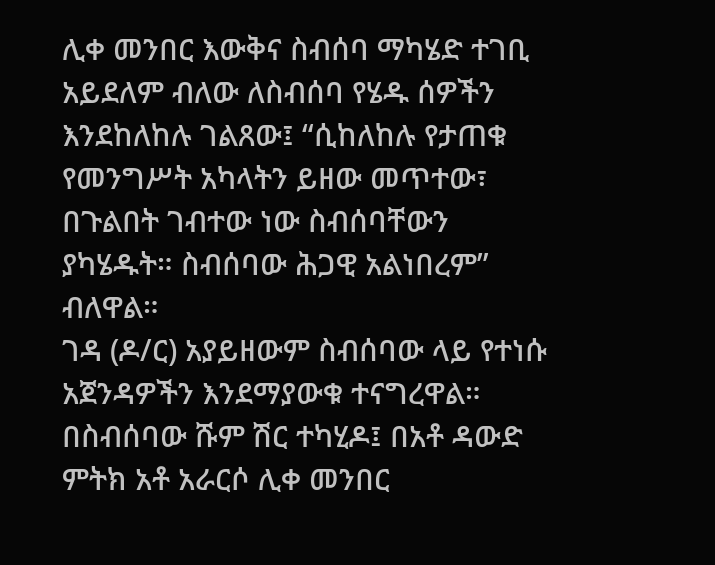ሊቀ መንበር እውቅና ስብሰባ ማካሄድ ተገቢ አይደለም ብለው ለስብሰባ የሄዱ ሰዎችን እንደከለከሉ ገልጸው፤ “ሲከለከሉ የታጠቁ የመንግሥት አካላትን ይዘው መጥተው፣ በጉልበት ገብተው ነው ስብሰባቸውን ያካሄዱት። ስብሰባው ሕጋዊ አልነበረም” ብለዋል።
ገዳ (ዶ/ር) አያይዘውም ስብሰባው ላይ የተነሱ አጀንዳዎችን እንደማያውቁ ተናግረዋል።
በስብሰባው ሹም ሽር ተካሂዶ፤ በአቶ ዳውድ ምትክ አቶ አራርሶ ሊቀ መንበር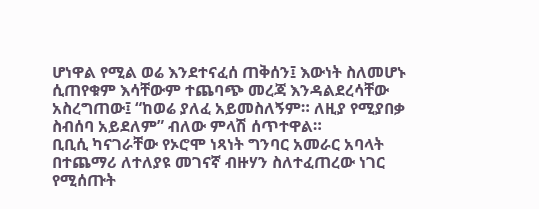ሆነዋል የሚል ወሬ እንደተናፈሰ ጠቅሰን፤ እውነት ስለመሆኑ ሲጠየቁም እሳቸውም ተጨባጭ መረጃ እንዳልደረሳቸው አስረግጠው፤ “ከወሬ ያለፈ አይመስለኝም። ለዚያ የሚያበቃ ስብሰባ አይደለም” ብለው ምላሽ ሰጥተዋል።
ቢቢሲ ካናገራቸው የኦሮሞ ነጻነት ግንባር አመራር አባላት በተጨማሪ ለተለያዩ መገናኛ ብዙሃን ስለተፈጠረው ነገር የሚሰጡት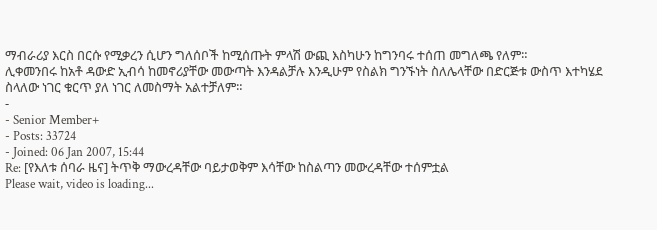ማብራሪያ እርስ በርሱ የሚቃረን ሲሆን ግለሰቦች ከሚሰጡት ምላሽ ውጪ እስካሁን ከግንባሩ ተሰጠ መግለጫ የለም።
ሊቀመንበሩ ከአቶ ዳውድ ኢብሳ ከመኖሪያቸው መውጣት እንዳልቻሉ እንዲሁም የስልክ ግንኙነት ስለሌላቸው በድርጅቱ ውስጥ እተካሄደ ስላለው ነገር ቁርጥ ያለ ነገር ለመስማት አልተቻለም።
-
- Senior Member+
- Posts: 33724
- Joined: 06 Jan 2007, 15:44
Re: [የእለቱ ሰባራ ዜና] ትጥቅ ማውረዳቸው ባይታወቅም እሳቸው ከስልጣን መውረዳቸው ተሰምቷል
Please wait, video is loading...